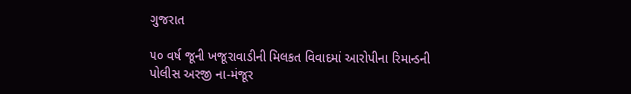ગુજરાત

૫૦ વર્ષ જૂની ખજૂરાવાડીની મિલકત વિવાદમાં આરોપીના રિમાન્ડની પોલીસ અરજી ના-મંજૂર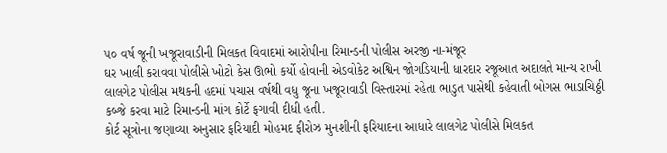૫૦ વર્ષ જૂની ખજૂરાવાડીની મિલકત વિવાદમાં આરોપીના રિમાન્ડની પોલીસ અરજી ના-મંજૂર
ઘર ખાલી કરાવવા પોલીસે ખોટો કેસ ઊભો કર્યો હોવાની એડવોકેટ અશ્વિન જોગડિયાની ધારદાર રજૂઆત અદાલતે માન્ય રાખી
લાલગેટ પોલીસ મથકની હદમાં પચાસ વર્ષથી વધુ જૂના ખજૂરાવાડી વિસ્તારમાં રહેતા ભાડુત પાસેથી કહેવાતી બોગસ ભાડાચિઠ્ઠી કબ્જે કરવા માટે રિમાન્ડની માંગ કોર્ટે ફગાવી દીધી હતી.
કોર્ટ સૂત્રોના જણાવ્યા અનુસાર ફરિયાદી મોહમદ ફીરોઝ મુનશીની ફરિયાદના આધારે લાલગેટ પોલીસે મિલકત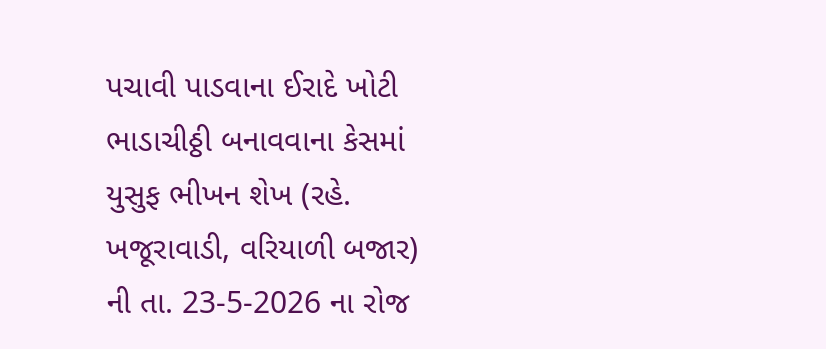પચાવી પાડવાના ઈરાદે ખોટી ભાડાચીઠ્ઠી બનાવવાના કેસમાં યુસુફ ભીખન શેખ (રહે. ખજૂરાવાડી, વરિયાળી બજાર) ની તા. 23-5-2026 ના રોજ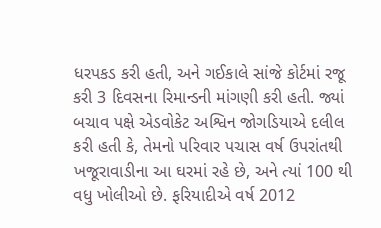ધરપકડ કરી હતી, અને ગઈકાલે સાંજે કોર્ટમાં રજૂ કરી 3 દિવસના રિમાન્ડની માંગણી કરી હતી. જ્યાં બચાવ પક્ષે એડવોકેટ અશ્વિન જોગડિયાએ દલીલ કરી હતી કે, તેમનો પરિવાર પચાસ વર્ષ ઉપરાંતથી ખજૂરાવાડીના આ ઘરમાં રહે છે, અને ત્યાં 100 થી વધુ ખોલીઓ છે. ફરિયાદીએ વર્ષ 2012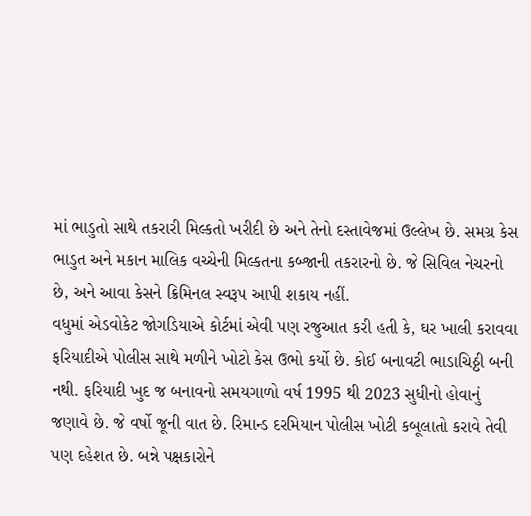માં ભાડુતો સાથે તકરારી મિલ્કતો ખરીદી છે અને તેનો દસ્તાવેજમાં ઉલ્લેખ છે. સમગ્ર કેસ ભાડુત અને મકાન માલિક વચ્ચેની મિલ્કતના કબ્જાની તકરારનો છે. જે સિવિલ નેચરનો છે, અને આવા કેસને ક્રિમિનલ સ્વરૂપ આપી શકાય નહીં.
વધુમાં એડવોકેટ જોગડિયાએ કોર્ટમાં એવી પણ રજુઆત કરી હતી કે, ઘર ખાલી કરાવવા ફરિયાદીએ પોલીસ સાથે મળીને ખોટો કેસ ઉભો કર્યો છે. કોઈ બનાવટી ભાડાચિઠ્ઠી બની નથી. ફરિયાદી ખુદ જ બનાવનો સમયગાળો વર્ષ 1995 થી 2023 સુધીનો હોવાનું જણાવે છે. જે વર્ષો જૂની વાત છે. રિમાન્ડ દરમિયાન પોલીસ ખોટી કબૂલાતો કરાવે તેવી પણ દહેશત છે. બન્ને પક્ષકારોને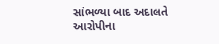સાંભળ્યા બાદ અદાલતે આરોપીના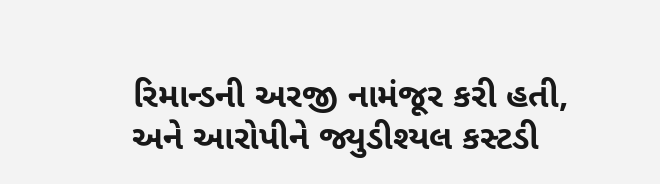રિમાન્ડની અરજી નામંજૂર કરી હતી, અને આરોપીને જ્યુડીશ્યલ કસ્ટડી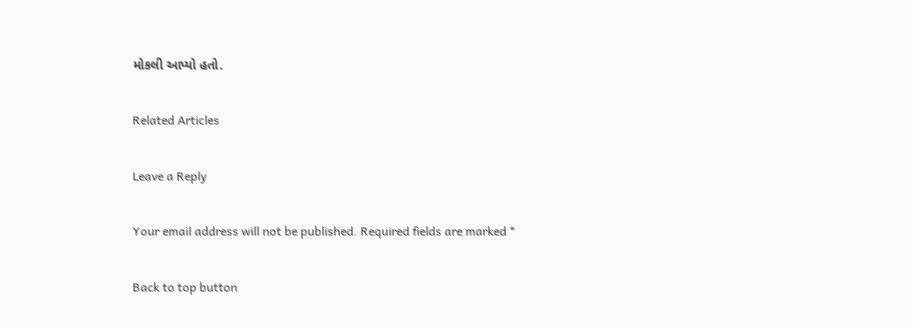મોકલી આપ્યો હતો.

Related Articles

Leave a Reply

Your email address will not be published. Required fields are marked *

Back to top button